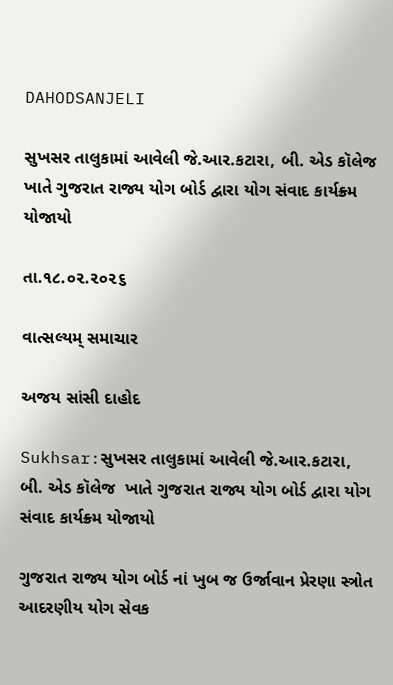DAHODSANJELI

સુખસર તાલુકામાં આવેલી જે.આર.કટારા, બી. એડ કૉલેજ  ખાતે ગુજરાત રાજ્ય યોગ બોર્ડ દ્વારા યોગ સંવાદ કાર્યક્ર્મ યોજાયો

તા.૧૮.૦૨.૨૦૨૬

વાત્સલ્યમ્ સમાચાર

અજય સાંસી દાહોદ

Sukhsar:સુખસર તાલુકામાં આવેલી જે.આર.કટારા, બી. એડ કૉલેજ  ખાતે ગુજરાત રાજ્ય યોગ બોર્ડ દ્વારા યોગ સંવાદ કાર્યક્ર્મ યોજાયો

ગુજરાત રાજ્ય યોગ બોર્ડ નાં ખુબ જ ઉર્જાવાન પ્રેરણા સ્ત્રોત આદરણીય યોગ સેવક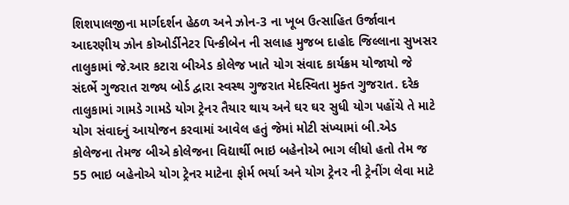શિશપાલજીના માર્ગદર્શન હેઠળ અને ઝોન-3 ના ખૂબ ઉત્સાહિત ઉર્જાવાન આદરણીય ઝોન કોઓર્ડીનેટર પિન્કીબેન ની સલાહ મુજબ દાહોદ જિલ્લાના સુખસર તાલુકામાં જે.આર કટારા બીએડ કોલેજ ખાતે યોગ સંવાદ કાર્યક્રમ યોજાયો જે સંદર્ભે ગુજરાત રાજ્ય બોર્ડ દ્વારા સ્વસ્થ ગુજરાત મેદસ્વિતા મુક્ત ગુજરાત. દરેક તાલુકામાં ગામડે ગામડે યોગ ટ્રેનર તૈયાર થાય અને ઘર ઘર સુધી યોગ પહોંચે તે માટે યોગ સંવાદનું આયોજન કરવામાં આવેલ હતું જેમાં મોટી સંખ્યામાં બી.એડ કોલેજના તેમજ બીએ કોલેજના વિદ્યાર્થી ભાઇ બહેનોએ ભાગ લીધો હતો તેમ જ 55 ભાઇ બહેનોએ યોગ ટ્રેનર માટેના ફોર્મ ભર્યા અને યોગ ટ્રેનર ની ટ્રેનીંગ લેવા માટે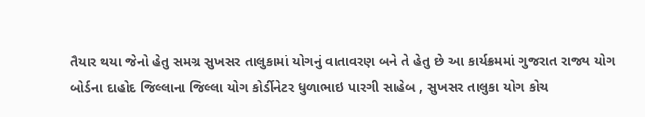તૈયાર થયા જેનો હેતુ સમગ્ર સુખસર તાલુકામાં યોગનું વાતાવરણ બને તે હેતુ છે આ કાર્યક્રમમાં ગુજરાત રાજ્ય યોગ બોર્ડના દાહોદ જિલ્લાના જિલ્લા યોગ કોર્ડીનેટર ધુળાભાઇ પારગી સાહેબ , સુખસર તાલુકા યોગ કોચ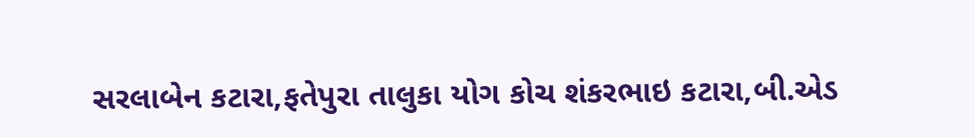સરલાબેન કટારા,ફતેપુરા તાલુકા યોગ કોચ શંકરભાઇ કટારા,બી.એડ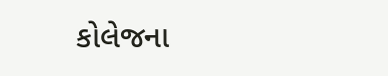કોલેજના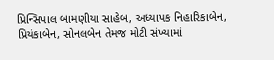પ્રિન્સિપાલ બામણીયા સાહેબ, અધ્યાપક નિહારિકાબેન, પ્રિયંકાબેન, સોનલબેન તેમજ મોટી સંખ્યામાં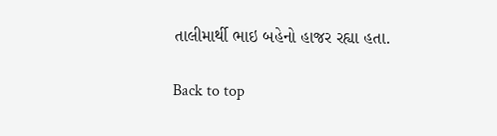તાલીમાર્થી ભાઇ બહેનો હાજર રહ્યા હતા.

Back to top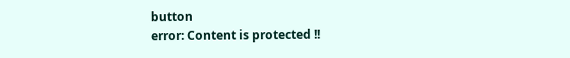button
error: Content is protected !!